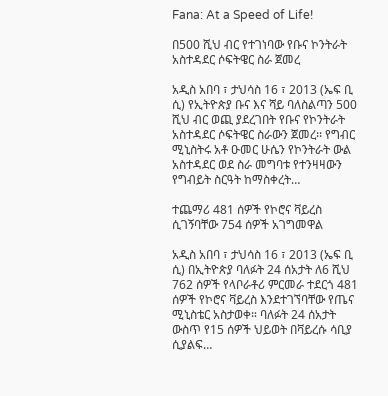Fana: At a Speed of Life!

በ500 ሺህ ብር የተገነባው የቡና ኮንትራት አስተዳደር ሶፍትዌር ስራ ጀመረ

አዲስ አበባ ፣ ታህሳስ 16 ፣ 2013 (ኤፍ ቢ ሲ) የኢትዮጵያ ቡና እና ሻይ ባለስልጣን 500 ሺህ ብር ወጪ ያደረገበት የቡና የኮንትራት አስተዳደር ሶፍትዌር ስራውን ጀመረ፡፡ የግብር ሚኒስትሩ አቶ ዑመር ሁሴን የኮንትራት ውል አስተዳደር ወደ ስራ መግባቱ የተንዛዛውን የግብይት ስርዓት ከማስቀረት…

ተጨማሪ 481 ሰዎች የኮሮና ቫይረስ ሲገኝባቸው 754 ሰዎች አገግመዋል

አዲስ አበባ ፣ ታህሳስ 16 ፣ 2013 (ኤፍ ቢ ሲ) በኢትዮጵያ ባለፉት 24 ሰአታት ለ6 ሺህ 762 ሰዎች የላቦራቶሪ ምርመራ ተደርጎ 481 ሰዎች የኮሮና ቫይረስ እንደተገኘባቸው የጤና ሚኒስቴር አስታወቀ። ባለፉት 24 ሰአታት ውስጥ የ15 ሰዎች ህይወት በቫይረሱ ሳቢያ ሲያልፍ…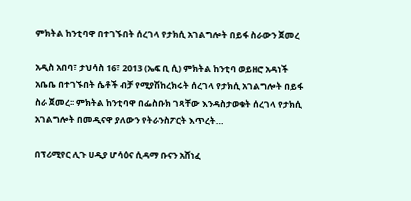ምክትል ከንቲባዋ በተገኙበት ሰረገላ የታክሲ አገልግሎት በይፋ ስራውን ጀመረ

አዲስ አበባ፣ ታህሳስ 16፣ 2013 (ኤፍ ቢ ሲ) ምክትል ከንቲባ ወይዘሮ አዳነች አቤቤ በተገኙበት ሴቶች ብቻ የሚያሽከረክሩት ሰረገላ የታክሲ አገልግሎት በይፋ ስራ ጀመረ፡፡ ምክትል ከንቲባዋ በፌስቡክ ገጻቸው እንዳስታወቁት ሰረገላ የታክሲ አገልግሎት በመዲናዋ ያለውን የትራንስፖርት እጥረት…

በፕሪሚየር ሊጉ ሀዲያ ሆሳዕና ሲዳማ ቡናን አሸነፈ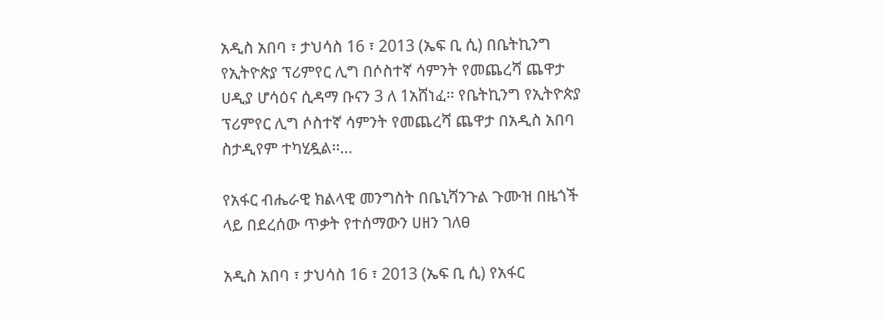አዲስ አበባ ፣ ታህሳስ 16 ፣ 2013 (ኤፍ ቢ ሲ) በቤትኪንግ የኢትዮጵያ ፕሪምየር ሊግ በሶስተኛ ሳምንት የመጨረሻ ጨዋታ ሀዲያ ሆሳዕና ሲዳማ ቡናን 3 ለ 1አሸነፈ፡፡ የቤትኪንግ የኢትዮጵያ ፕሪምየር ሊግ ሶስተኛ ሳምንት የመጨረሻ ጨዋታ በአዲስ አበባ ስታዲየም ተካሂዷል፡፡…

የአፋር ብሔራዊ ክልላዊ መንግስት በቤኒሻንጉል ጉሙዝ በዜጎች ላይ በደረሰው ጥቃት የተሰማውን ሀዘን ገለፀ

አዲስ አበባ ፣ ታህሳስ 16 ፣ 2013 (ኤፍ ቢ ሲ) የአፋር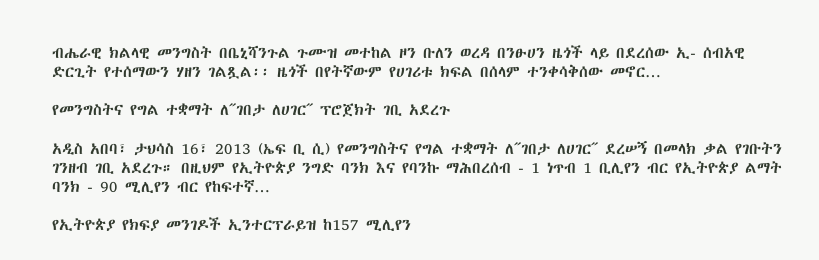ብሔራዊ ክልላዊ መንግስት በቤኒሻንጉል ጉሙዝ መተከል ዞን ቡለን ወረዳ በንፁሀን ዜጎች ላይ በደረሰው ኢ- ሰብአዊ ድርጊት የተሰማውን ሃዘን ገልጿል፡፡ ዜጎች በየትኛውም የሀገሪቱ ክፍል በሰላም ተንቀሳቅሰው መኖር…

የመንግስትና የግል ተቋማት ለ˝ገበታ ለሀገር˝ ፕሮጀክት ገቢ አደረጉ

አዲስ አበባ፣ ታህሳስ 16፣ 2013 (ኤፍ ቢ ሲ) የመንግስትና የግል ተቋማት ለ˝ገበታ ለሀገር˝ ደረሠኝ በመላክ ቃል የገቡትን ገንዘብ ገቢ አደረጉ። በዚህም የኢትዮጵያ ንግድ ባንክ እና የባንኩ ማሕበረሰብ - 1 ነጥብ 1 ቢሊየን ብር የኢትዮጵያ ልማት ባንክ - 90 ሚሊየን ብር የከፍተኛ…

የኢትዮጵያ የክፍያ መንገዶች ኢንተርፕራይዝ ከ157 ሚሊየን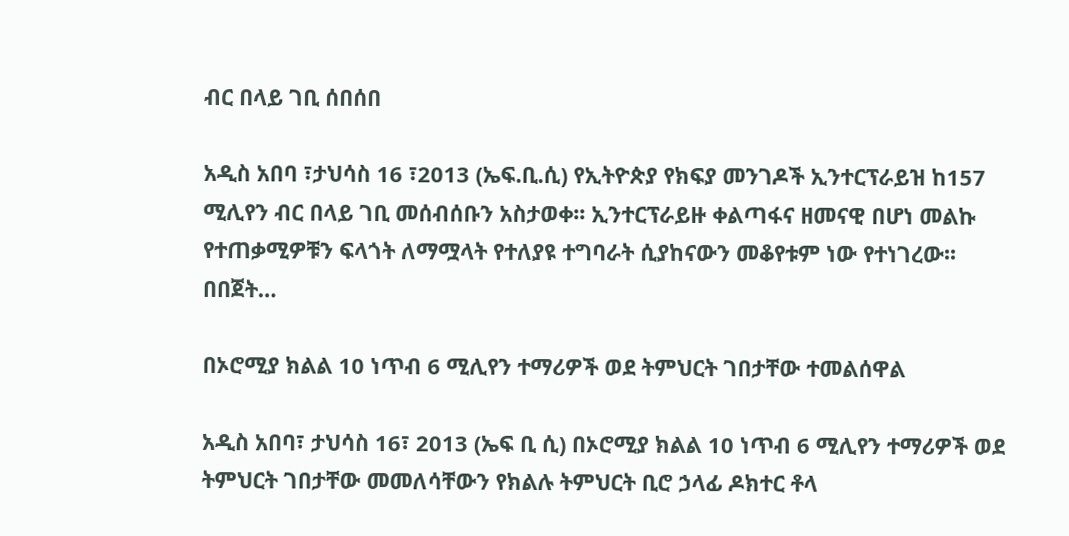ብር በላይ ገቢ ሰበሰበ

አዲስ አበባ ፣ታህሳስ 16 ፣2013 (ኤፍ.ቢ.ሲ) የኢትዮጵያ የክፍያ መንገዶች ኢንተርፕራይዝ ከ157 ሚሊየን ብር በላይ ገቢ መሰብሰቡን አስታወቀ፡፡ ኢንተርፕራይዙ ቀልጣፋና ዘመናዊ በሆነ መልኩ የተጠቃሚዎቹን ፍላጎት ለማሟላት የተለያዩ ተግባራት ሲያከናውን መቆየቱም ነው የተነገረው፡፡ በበጀት…

በኦሮሚያ ክልል 10 ነጥብ 6 ሚሊየን ተማሪዎች ወደ ትምህርት ገበታቸው ተመልሰዋል

አዲስ አበባ፣ ታህሳስ 16፣ 2013 (ኤፍ ቢ ሲ) በኦሮሚያ ክልል 10 ነጥብ 6 ሚሊየን ተማሪዎች ወደ ትምህርት ገበታቸው መመለሳቸውን የክልሉ ትምህርት ቢሮ ኃላፊ ዶክተር ቶላ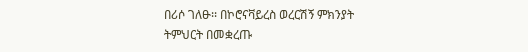በሪሶ ገለፁ፡፡ በኮሮናቫይረስ ወረርሽኝ ምክንያት ትምህርት በመቋረጡ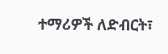ተማሪዎች ለድብርት፣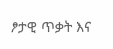ፆታዊ ጥቃት እና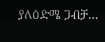ያለዕድሜ ጋብቻ…